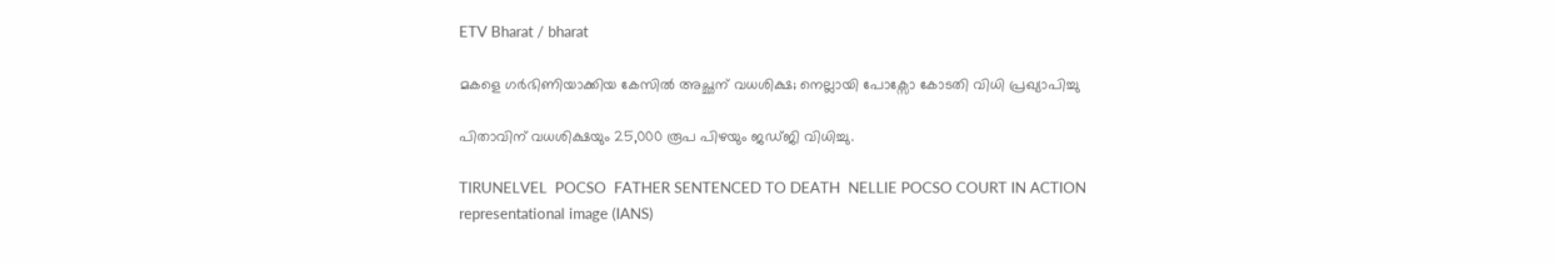ETV Bharat / bharat

മകളെ ഗർഭിണിയാക്കിയ കേസിൽ അച്ഛന് വധശിക്ഷ; നെല്ലായി പോക്സോ കോടതി വിധി പ്രഖ്യാപിച്ചു

പിതാവിന് വധശിക്ഷയും 25,000 രൂപ പിഴയും ജഡ്‌ജി വിധിച്ചു.

TIRUNELVEL  POCSO  FATHER SENTENCED TO DEATH  NELLIE POCSO COURT IN ACTION
representational image (IANS)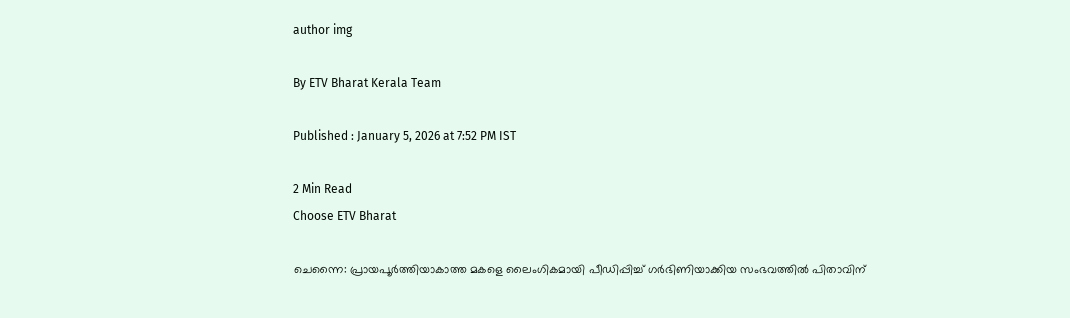author img

By ETV Bharat Kerala Team

Published : January 5, 2026 at 7:52 PM IST

2 Min Read
Choose ETV Bharat

ചെന്നൈ: പ്രായപൂർത്തിയാകാത്ത മകളെ ലൈംഗികമായി പീഡിപ്പിച്ച് ഗർഭിണിയാക്കിയ സംഭവത്തില്‍ പിതാവിന്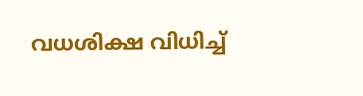വധശിക്ഷ വിധിച്ച്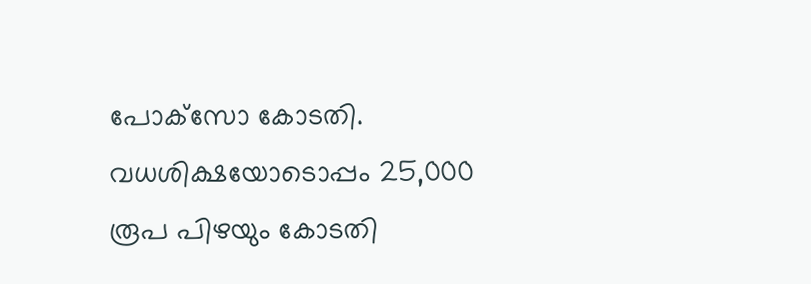പോക്‌സോ കോടതി. വധശിക്ഷയോടൊപ്പം 25,000 രൂപ പിഴയും കോടതി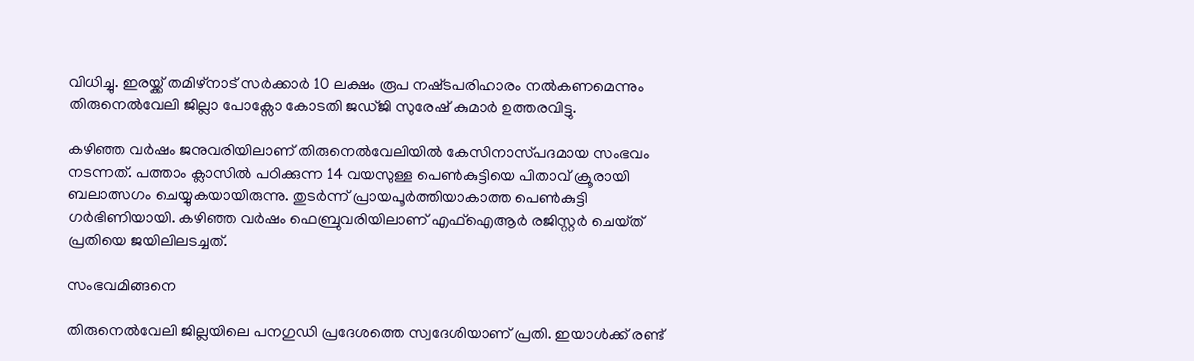വിധിച്ചു. ഇരയ്ക്ക് തമിഴ്‌നാട് സർക്കാർ 10 ലക്ഷം രൂപ നഷ്‌ടപരിഹാരം നൽകണമെന്നും തിരുനെൽവേലി ജില്ലാ പോക്സോ കോടതി ജഡ്‌ജി സുരേഷ് കുമാർ ഉത്തരവിട്ടു.

കഴിഞ്ഞ വര്‍ഷം ജനുവരിയിലാണ് തിരുനെല്‍വേലിയില്‍ കേസിനാസ്‌പദമായ സംഭവം നടന്നത്. പത്താം ക്ലാസിൽ പഠിക്കുന്ന 14 വയസുള്ള പെണ്‍കുട്ടിയെ പിതാവ് ക്രൂരായി ബലാത്സഗം ചെയ്യുകയായിരുന്നു. തുടര്‍ന്ന് പ്രായപൂര്‍ത്തിയാകാത്ത പെണ്‍കുട്ടി ഗര്‍ഭിണിയായി. കഴിഞ്ഞ വര്‍ഷം ഫെബ്രുവരിയിലാണ് എഫ്ഐആര്‍ രജിസ്റ്റര്‍ ചെയ്‌ത് പ്രതിയെ ജയിലിലടച്ചത്.

സംഭവമിങ്ങനെ

തിരുനെൽവേലി ജില്ലയിലെ പനഗുഡി പ്രദേശത്തെ സ്വദേശിയാണ് പ്രതി. ഇയാള്‍ക്ക് രണ്ട്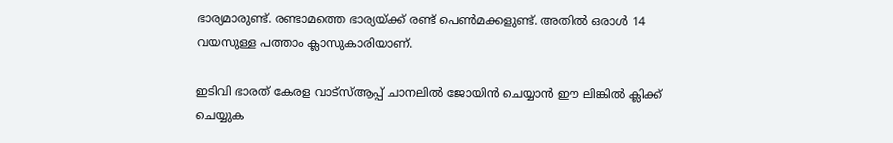ഭാര്യമാരുണ്ട്. രണ്ടാമത്തെ ഭാര്യയ്ക്ക് രണ്ട് പെൺമക്കളുണ്ട്. അതില്‍ ഒരാള്‍ 14 വയസുള്ള പത്താം ക്ലാസുകാരിയാണ്.

ഇടിവി ഭാരത് കേരള വാട്‌സ്‌ആപ്പ് ചാനലില്‍ ജോയിന്‍ ചെയ്യാന്‍ ഈ ലിങ്കില്‍ ക്ലിക്ക് ചെയ്യുക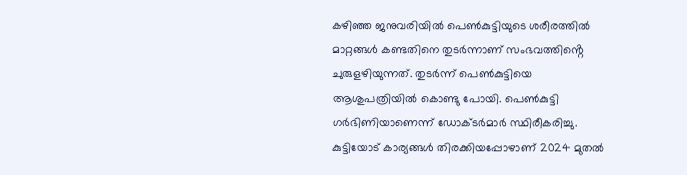കഴിഞ്ഞ ജനുവരിയിൽ പെൺകുട്ടിയുടെ ശരീരത്തിൽ മാറ്റങ്ങൾ കണ്ടതിനെ തുടര്‍ന്നാണ് സംഭവത്തിൻ്റെ ചുരുളഴിയുന്നത്. തുടര്‍ന്ന് പെണ്‍കുട്ടിയെ ആശുപത്രിയില്‍ കൊണ്ടു പോയി. പെൺകുട്ടി ഗര്‍ഭിണിയാണെന്ന് ഡോക്‌ടര്‍മാര്‍ സ്ഥിരീകരിച്ചു. കുട്ടിയോട് കാര്യങ്ങള്‍ തിരക്കിയപ്പോഴാണ് 2024 മുതൽ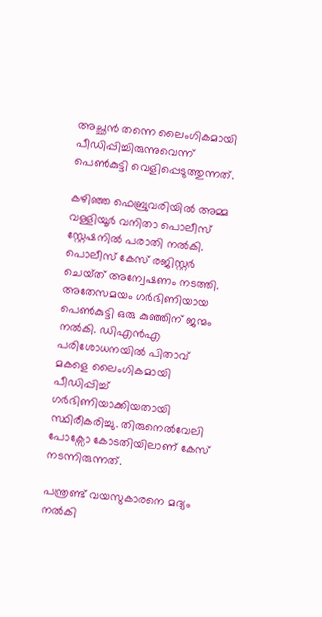അച്ഛൻ തന്നെ ലൈംഗികമായി പീഡിപ്പിച്ചിരുന്നുവെന്ന് പെൺകുട്ടി വെളിപ്പെടുത്തുന്നത്.

കഴിഞ്ഞ ഫെബ്രുവരിയിൽ അമ്മ വള്ളിയൂർ വനിതാ പൊലീസ് സ്റ്റേഷനിൽ പരാതി നൽകി. പൊലീസ് കേസ് രജിസ്റ്റർ ചെയ്‌ത് അന്വേഷണം നടത്തി. അതേസമയം ഗർഭിണിയായ പെൺകുട്ടി ഒരു കുഞ്ഞിന് ജന്മം നൽകി. ഡിഎൻഎ പരിശോധനയിൽ പിതാവ് മകളെ ലൈംഗികമായി പീഡിപ്പിച്ച് ഗർഭിണിയാക്കിയതായി സ്ഥിരീകരിച്ചു. തിരുനെൽവേലി പോക്സോ കോടതിയിലാണ് കേസ് നടന്നിരുന്നത്.

പന്ത്രണ്ട് വയസുകാരനെ മദ്യം നൽകി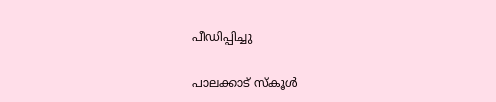പീഡിപ്പിച്ചു

പാലക്കാട് സ്‌കൂള്‍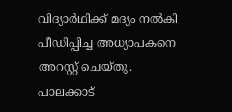വിദ്യാര്‍ഥിക്ക് മദ്യം നല്‍കി പീഡിപ്പിച്ച അധ്യാപകനെ അറസ്റ്റ് ചെയ്‌തു. പാലക്കാട്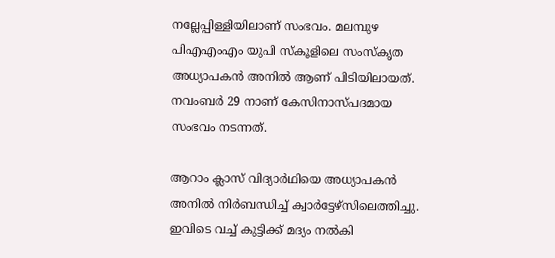നല്ലേപ്പിള്ളിയിലാണ് സംഭവം. മലമ്പുഴ പിഎഎംഎം യുപി സ്‌കൂളിലെ സംസ്‌കൃത അധ്യാപകന്‍ അനില്‍ ആണ് പിടിയിലായത്. നവംബർ 29 നാണ് കേസിനാസ്‌പദമായ സംഭവം നടന്നത്.

ആറാം ക്ലാസ് വിദ്യാര്‍ഥിയെ അധ്യാപകന്‍ അനില്‍ നിർബന്ധിച്ച് ക്വാര്‍ട്ടേഴ്‌സിലെത്തിച്ചു. ഇവിടെ വച്ച് കുട്ടിക്ക് മദ്യം നല്‍കി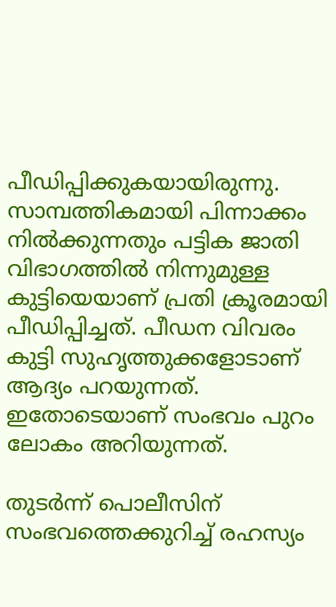പീഡിപ്പിക്കുകയായിരുന്നു. സാമ്പത്തികമായി പിന്നാക്കം നിൽക്കുന്നതും പട്ടിക ജാതി വിഭാഗത്തിൽ നിന്നുമുള്ള കുട്ടിയെയാണ് പ്രതി ക്രൂരമായി പീഡിപ്പിച്ചത്. പീഡന വിവരം കുട്ടി സുഹൃത്തുക്കളോടാണ് ആദ്യം പറയുന്നത്. ഇതോടെയാണ് സംഭവം പുറം ലോകം അറിയുന്നത്.

തുടർന്ന് പൊലീസിന് സംഭവത്തെക്കുറിച്ച് രഹസ്യം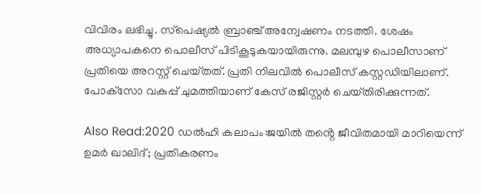വിവിരം ലഭിച്ചു. സ്‌പെഷ്യൽ ബ്രാഞ്ച് അന്വേഷണം നടത്തി. ശേഷം അധ്യാപകനെ പൊലീസ് പിടികൂടുകയായിരുന്നു. മലമ്പുഴ പൊലീസാണ് പ്രതിയെ അറസ്റ്റ് ചെയ്‌തത്. പ്രതി നിലവിൽ പൊലീസ് കസ്റ്റഡിയിലാണ്. പോക്‌സോ വകുപ്പ് ചുമത്തിയാണ് കേസ് രജിസ്റ്റർ ചെയ്‌തിരിക്കുന്നത്.

Also Read:2020 ഡൽഹി കലാപം:ജയില്‍ തൻ്റെ ജീവിതമായി മാറിയെന്ന് ഉമര്‍ ഖാലിദ്; പ്രതികരണം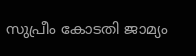സുപ്രീം കോടതി ജാമ്യം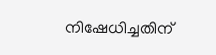നിഷേധിച്ചതിന്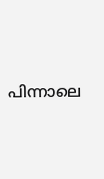പിന്നാലെ